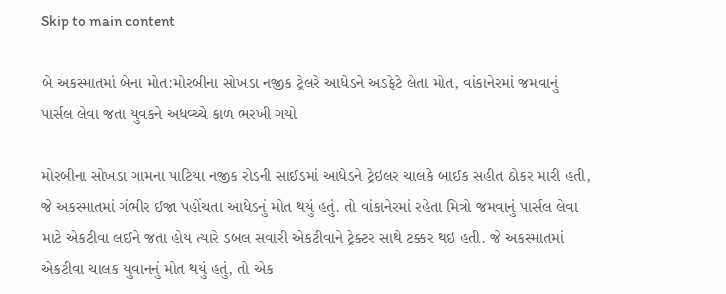Skip to main content

બે અકસ્માતમાં બેના મોત:મોરબીના સોખડા નજીક ટ્રેલરે આધેડને અડફેટે લેતા મોત, વાંકાનેરમાં જમવાનું પાર્સલ લેવા જતા યુવકને અધવ્ચ્ચે કાળ ભરખી ગયો

મોરબીના સોખડા ગામના પાટિયા નજીક રોડની સાઈડમાં આધેડને ટ્રેઇલર ચાલકે બાઈક સહીત ઠોકર મારી હતી, જે અકસ્માતમાં ગંભીર ઈજા પહોંચતા આધેડનું મોત થયું હતું. તો વાંકાનેરમાં રહેતા મિત્રો જમવાનું પાર્સલ લેવા માટે એકટીવા લઈને જતા હોય ત્યારે ડબલ સવારી એકટીવાને ટ્રેક્ટર સાથે ટક્કર થઇ હતી. જે અકસ્માતમાં એકટીવા ચાલક યુવાનનું મોત થયું હતું, તો એક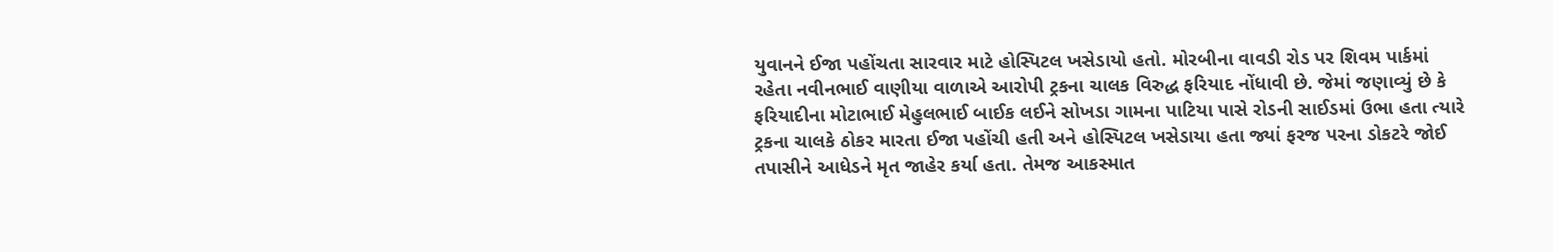યુવાનને ઈજા પહોંચતા સારવાર માટે હોસ્પિટલ ખસેડાયો હતો. મોરબીના વાવડી રોડ પર શિવમ પાર્કમાં રહેતા નવીનભાઈ વાણીયા વાળાએ આરોપી ટ્રકના ચાલક વિરુદ્ધ ફરિયાદ નોંધાવી છે. જેમાં જણાવ્યું છે કે ફરિયાદીના મોટાભાઈ મેહુલભાઈ બાઈક લઈને સોખડા ગામના પાટિયા પાસે રોડની સાઈડમાં ઉભા હતા ત્યારે ટ્રકના ચાલકે ઠોકર મારતા ઈજા પહોંચી હતી અને હોસ્પિટલ ખસેડાયા હતા જ્યાં ફરજ પરના ડોકટરે જોઈ તપાસીને આધેડને મૃત જાહેર કર્યા હતા. તેમજ આકસ્માત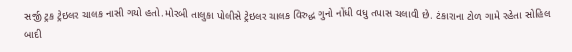સર્જી ટ્રક ટ્રેઇલર ચાલક નાસી ગયો હતો.મોરબી તાલુકા પોલીસે ટ્રેઇલર ચાલક વિરુદ્ધ ગુનો નોંધી વધુ તપાસ ચલાવી છે. ટંકારાના ટોળ ગામે રહેતા સોહિલ બાદી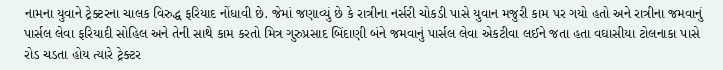નામના યુવાને ટ્રેક્ટરના ચાલક વિરુદ્ધ ફરિયાદ નોંધાવી છે. જેમાં જણાવ્યું છે કે રાત્રીના નર્સરી ચોકડી પાસે યુવાન મજુરી કામ પર ગયો હતો અને રાત્રીના જમવાનું પાર્સલ લેવા ફરિયાદી સોહિલ અને તેની સાથે કામ કરતો મિત્ર ગુરુપ્રસાદ બિંદાણી બંને જમવાનું પાર્સલ લેવા એકટીવા લઈને જતા હતા વઘાસીયા ટોલનાકા પાસે રોડ ચડતા હોય ત્યારે ટ્રેક્ટર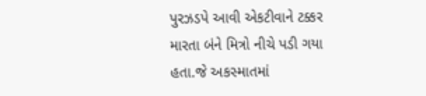પુરઝડપે આવી એકટીવાને ટક્કર મારતા બંને મિત્રો નીચે પડી ગયા હતા.જે અકસ્માતમાં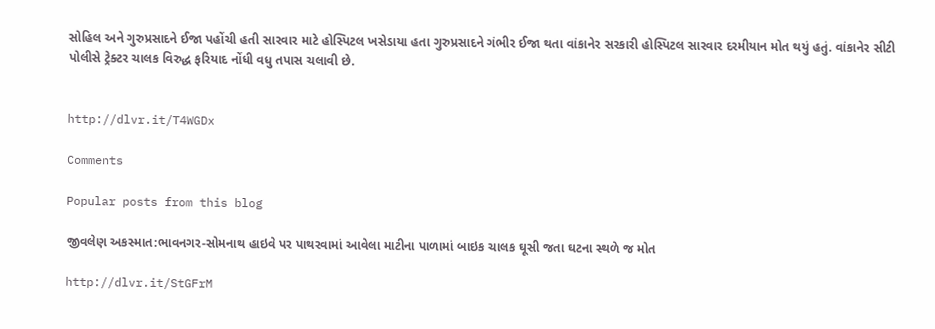સોહિલ અને ગુરુપ્રસાદને ઈજા પહોંચી હતી સારવાર માટે હોસ્પિટલ ખસેડાયા હતા ગુરુપ્રસાદને ગંભીર ઈજા થતા વાંકાનેર સરકારી હોસ્પિટલ સારવાર દરમીયાન મોત થયું હતું. વાંકાનેર સીટી પોલીસે ટ્રેક્ટર ચાલક વિરુદ્ધ ફરિયાદ નોંધી વધુ તપાસ ચલાવી છે.


http://dlvr.it/T4WGDx

Comments

Popular posts from this blog

જીવલેણ અકસ્માત:ભાવનગર-સોમનાથ હાઇવે પર પાથરવામાં આવેલા માટીના પાળામાં બાઇક ચાલક ઘૂસી જતા ઘટના સ્થળે જ મોત

http://dlvr.it/StGFrM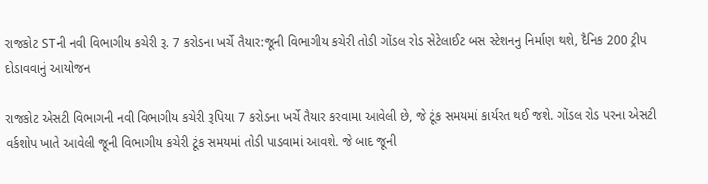રાજકોટ STની નવી વિભાગીય કચેરી રૂ. 7 કરોડના ખર્ચે તૈયાર:જૂની વિભાગીય કચેરી તોડી ગોંડલ રોડ સેટેલાઈટ બસ સ્ટેશનનુ નિર્માણ થશે, દૈનિક 200 ટ્રીપ દોડાવવાનું આયોજન

રાજકોટ એસટી વિભાગની નવી વિભાગીય કચેરી રૂપિયા 7 કરોડના ખર્ચે તૈયાર કરવામા આવેલી છે, જે ટૂંક સમયમાં કાર્યરત થઈ જશે. ગોંડલ રોડ પરના એસટી વર્કશોપ ખાતે આવેલી જૂની વિભાગીય કચેરી ટૂંક સમયમાં તોડી પાડવામાં આવશે. જે બાદ જૂની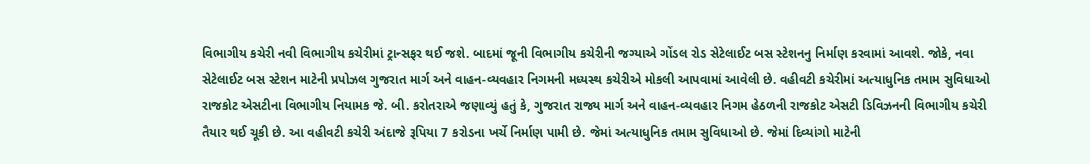વિભાગીય કચેરી નવી વિભાગીય કચેરીમાં ટ્રાન્સફર થઈ જશે. બાદમાં જૂની વિભાગીય કચેરીની જગ્યાએ ગોંડલ રોડ સેટેલાઈટ બસ સ્ટેશનનુ નિર્માણ કરવામાં આવશે. જોકે, નવા સેટેલાઈટ બસ સ્ટેશન માટેની પ્રપોઝલ ગુજરાત માર્ગ અને વાહન-વ્યવહાર નિગમની મધ્યસ્થ કચેરીએ મોકલી આપવામાં આવેલી છે. વહીવટી કચેરીમાં અત્યાધુનિક તમામ સુવિધાઓ રાજકોટ એસટીના વિભાગીય નિયામક જે. બી. કરોતરાએ જણાવ્યું હતું કે, ગુજરાત રાજ્ય માર્ગ અને વાહન-વ્યવહાર નિગમ હેઠળની રાજકોટ એસટી ડિવિઝનની વિભાગીય કચેરી તૈયાર થઈ ચૂકી છે. આ વહીવટી કચેરી અંદાજે રૂપિયા 7 કરોડના ખર્ચે નિર્માણ પામી છે. જેમાં અત્યાધુનિક તમામ સુવિધાઓ છે. જેમાં દિવ્યાંગો માટેની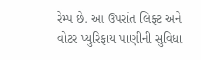રેમ્પ છે. આ ઉપરાંત લિફ્ટ અને વોટર પ્યુરિફાય પાણીની સુવિધા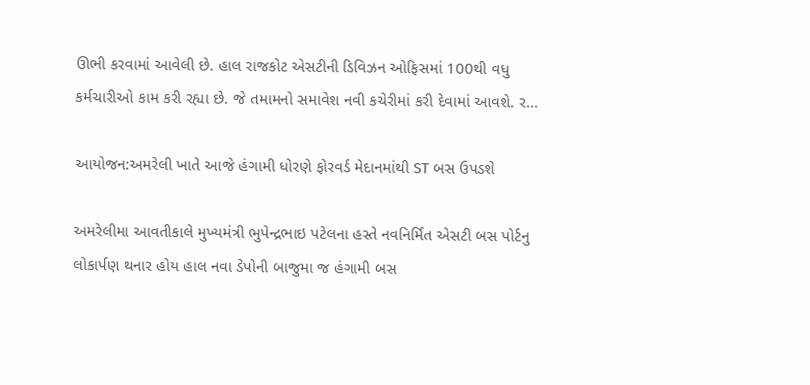ઊભી કરવામાં આવેલી છે. હાલ રાજકોટ એસટીની ડિવિઝન ઓફિસમાં 100થી વધુ કર્મચારીઓ કામ કરી રહ્યા છે. જે તમામનો સમાવેશ નવી કચેરીમાં કરી દેવામાં આવશે. ર...

આયોજન:અમરેલી ખાતે આજે હંગામી ધોરણે ફોરવર્ડ મેદાનમાંથી ST બસ ઉપડશે

અમરેલીમા આવતીકાલે મુખ્યમંત્રી ભુપેન્દ્રભાઇ પટેલના હસ્તે નવનિર્મિત એસટી બસ પોર્ટનુ લોકાર્પણ થનાર હોય હાલ નવા ડેપોની બાજુમા જ હંગામી બસ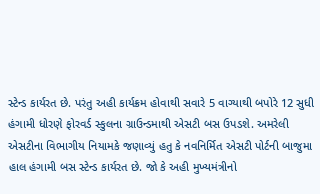સ્ટેન્ડ કાર્યરત છે. પરંતુ અહી કાર્યક્રમ હોવાથી સવારે 5 વાગ્યાથી બપોરે 12 સુધી હંગામી ધોરણે ફોરવર્ડ સ્કુલના ગ્રાઉન્ડમાથી એસટી બસ ઉપડશે. અમરેલી એસટીના વિભાગીય નિયામકે જણાવ્યું હતુ કે નવનિર્મિત એસટી પોર્ટની બાજુમા હાલ હંગામી બસ સ્ટેન્ડ કાર્યરત છે. જો કે અહી મુખ્યમંત્રીનો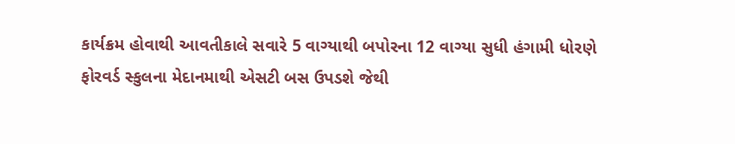કાર્યક્રમ હોવાથી આવતીકાલે સવારે 5 વાગ્યાથી બપોરના 12 વાગ્યા સુધી હંગામી ધોરણે ફોરવર્ડ સ્કુલના મેદાનમાથી એસટી બસ ઉપડશે જેથી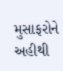મુસાફરોને અહીથી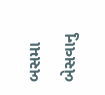બસમા બેસવાનુ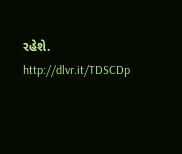રહેશે. http://dlvr.it/TDSCDp